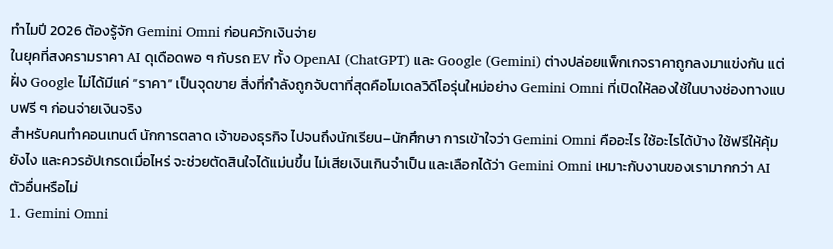ทำไมปี 2026 ต้องรู้จัก Gemini Omni ก่อนควักเงินจ่าย
ในยุคที่สงครามราคา AI ดุเดือดพอ ๆ กับรถ EV ทั้ง OpenAI (ChatGPT) และ Google (Gemini) ต่างปล่อยแพ็กเกจราคาถูกลงมาแข่งกัน แต่ฝั่ง Google ไม่ได้มีแค่ “ราคา” เป็นจุดขาย สิ่งที่กำลังถูกจับตาที่สุดคือโมเดลวิดีโอรุ่นใหม่อย่าง Gemini Omni ที่เปิดให้ลองใช้ในบางช่องทางแบบฟรี ๆ ก่อนจ่ายเงินจริง
สำหรับคนทำคอนเทนต์ นักการตลาด เจ้าของธุรกิจ ไปจนถึงนักเรียน–นักศึกษา การเข้าใจว่า Gemini Omni คืออะไร ใช้อะไรได้บ้าง ใช้ฟรีให้คุ้มยังไง และควรอัปเกรดเมื่อไหร่ จะช่วยตัดสินใจได้แม่นขึ้น ไม่เสียเงินเกินจำเป็น และเลือกได้ว่า Gemini Omni เหมาะกับงานของเรามากกว่า AI ตัวอื่นหรือไม่
1. Gemini Omni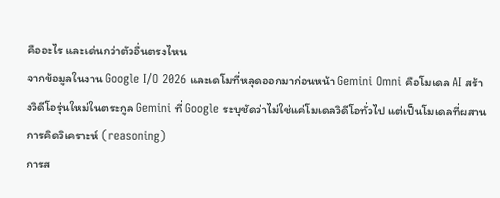คืออะไร และเด่นกว่าตัวอื่นตรงไหน
จากข้อมูลในงาน Google I/O 2026 และเดโมที่หลุดออกมาก่อนหน้า Gemini Omni คือโมเดล AI สร้างวิดีโอรุ่นใหม่ในตระกูล Gemini ที่ Google ระบุชัดว่าไม่ใช่แค่โมเดลวิดีโอทั่วไป แต่เป็นโมเดลที่ผสาน
การคิดวิเคราะห์ (reasoning)
การส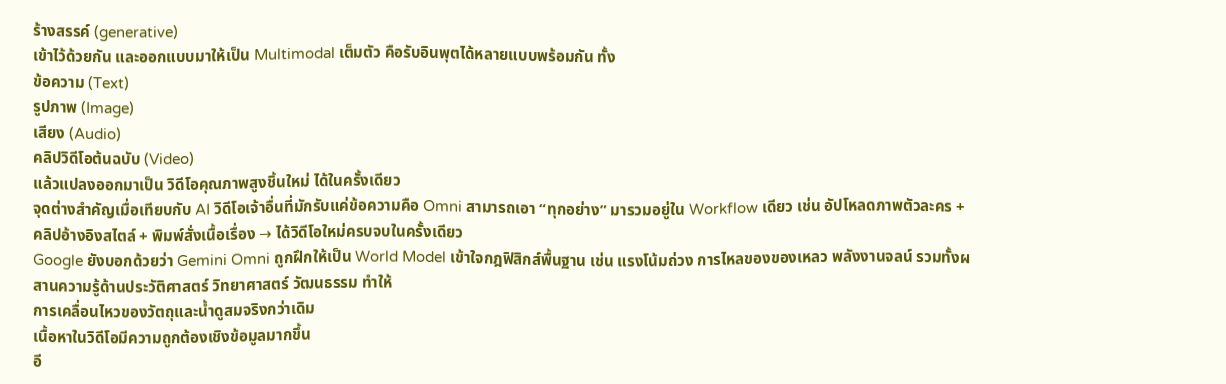ร้างสรรค์ (generative)
เข้าไว้ด้วยกัน และออกแบบมาให้เป็น Multimodal เต็มตัว คือรับอินพุตได้หลายแบบพร้อมกัน ทั้ง
ข้อความ (Text)
รูปภาพ (Image)
เสียง (Audio)
คลิปวิดีโอต้นฉบับ (Video)
แล้วแปลงออกมาเป็น วิดีโอคุณภาพสูงชิ้นใหม่ ได้ในครั้งเดียว
จุดต่างสำคัญเมื่อเทียบกับ AI วิดีโอเจ้าอื่นที่มักรับแค่ข้อความคือ Omni สามารถเอา “ทุกอย่าง” มารวมอยู่ใน Workflow เดียว เช่น อัปโหลดภาพตัวละคร + คลิปอ้างอิงสไตล์ + พิมพ์สั่งเนื้อเรื่อง → ได้วิดีโอใหม่ครบจบในครั้งเดียว
Google ยังบอกด้วยว่า Gemini Omni ถูกฝึกให้เป็น World Model เข้าใจกฎฟิสิกส์พื้นฐาน เช่น แรงโน้มถ่วง การไหลของของเหลว พลังงานจลน์ รวมทั้งผสานความรู้ด้านประวัติศาสตร์ วิทยาศาสตร์ วัฒนธรรม ทำให้
การเคลื่อนไหวของวัตถุและน้ำดูสมจริงกว่าเดิม
เนื้อหาในวิดีโอมีความถูกต้องเชิงข้อมูลมากขึ้น
อี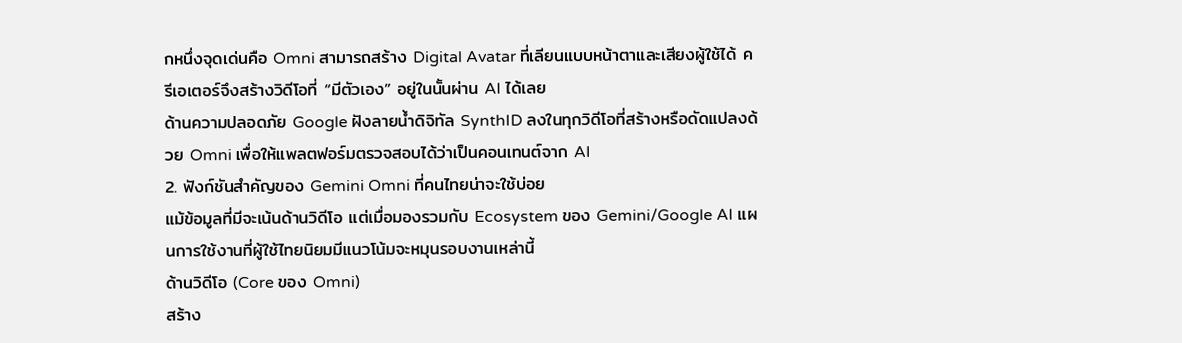กหนึ่งจุดเด่นคือ Omni สามารถสร้าง Digital Avatar ที่เลียนแบบหน้าตาและเสียงผู้ใช้ได้ ครีเอเตอร์จึงสร้างวิดีโอที่ “มีตัวเอง” อยู่ในนั้นผ่าน AI ได้เลย
ด้านความปลอดภัย Google ฝังลายน้ำดิจิทัล SynthID ลงในทุกวิดีโอที่สร้างหรือดัดแปลงด้วย Omni เพื่อให้แพลตฟอร์มตรวจสอบได้ว่าเป็นคอนเทนต์จาก AI
2. ฟังก์ชันสำคัญของ Gemini Omni ที่คนไทยน่าจะใช้บ่อย
แม้ข้อมูลที่มีจะเน้นด้านวิดีโอ แต่เมื่อมองรวมกับ Ecosystem ของ Gemini/Google AI แผนการใช้งานที่ผู้ใช้ไทยนิยมมีแนวโน้มจะหมุนรอบงานเหล่านี้
ด้านวิดีโอ (Core ของ Omni)
สร้าง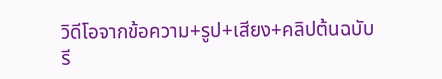วิดีโอจากข้อความ+รูป+เสียง+คลิปต้นฉบับ
รี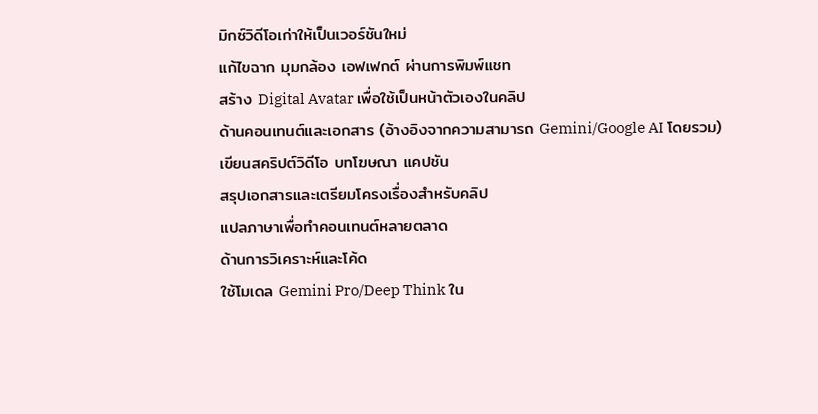มิกซ์วิดีโอเก่าให้เป็นเวอร์ชันใหม่
แก้ไขฉาก มุมกล้อง เอฟเฟกต์ ผ่านการพิมพ์แชท
สร้าง Digital Avatar เพื่อใช้เป็นหน้าตัวเองในคลิป
ด้านคอนเทนต์และเอกสาร (อ้างอิงจากความสามารถ Gemini/Google AI โดยรวม)
เขียนสคริปต์วิดีโอ บทโฆษณา แคปชัน
สรุปเอกสารและเตรียมโครงเรื่องสำหรับคลิป
แปลภาษาเพื่อทำคอนเทนต์หลายตลาด
ด้านการวิเคราะห์และโค้ด
ใช้โมเดล Gemini Pro/Deep Think ใน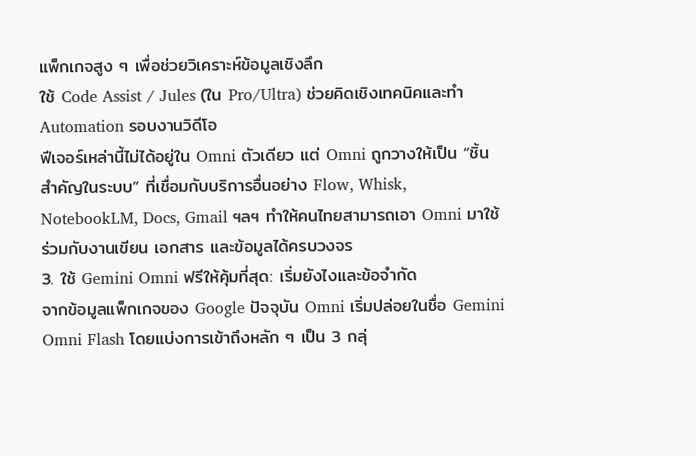แพ็กเกจสูง ๆ เพื่อช่วยวิเคราะห์ข้อมูลเชิงลึก
ใช้ Code Assist / Jules (ใน Pro/Ultra) ช่วยคิดเชิงเทคนิคและทำ Automation รอบงานวิดีโอ
ฟีเจอร์เหล่านี้ไม่ได้อยู่ใน Omni ตัวเดียว แต่ Omni ถูกวางให้เป็น “ชิ้นสำคัญในระบบ” ที่เชื่อมกับบริการอื่นอย่าง Flow, Whisk, NotebookLM, Docs, Gmail ฯลฯ ทำให้คนไทยสามารถเอา Omni มาใช้ร่วมกับงานเขียน เอกสาร และข้อมูลได้ครบวงจร
3. ใช้ Gemini Omni ฟรีให้คุ้มที่สุด: เริ่มยังไงและข้อจำกัด
จากข้อมูลแพ็กเกจของ Google ปัจจุบัน Omni เริ่มปล่อยในชื่อ Gemini Omni Flash โดยแบ่งการเข้าถึงหลัก ๆ เป็น 3 กลุ่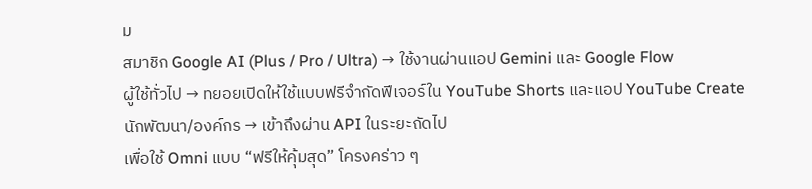ม
สมาชิก Google AI (Plus / Pro / Ultra) → ใช้งานผ่านแอป Gemini และ Google Flow
ผู้ใช้ทั่วไป → ทยอยเปิดให้ใช้แบบฟรีจำกัดฟีเจอร์ใน YouTube Shorts และแอป YouTube Create
นักพัฒนา/องค์กร → เข้าถึงผ่าน API ในระยะถัดไป
เพื่อใช้ Omni แบบ “ฟรีให้คุ้มสุด” โครงคร่าว ๆ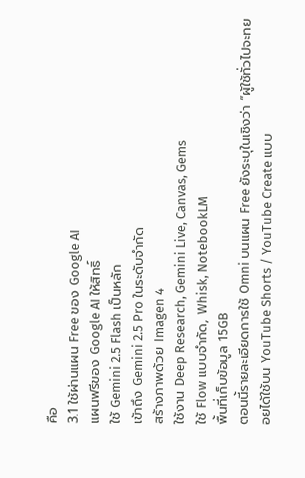คือ
3.1 ใช้ผ่านแผน Free ของ Google AI
แผนฟรีของ Google AI ให้สิทธิ์
ใช้ Gemini 2.5 Flash เป็นหลัก
เข้าถึง Gemini 2.5 Pro ในระดับจำกัด
สร้างภาพด้วย Imagen 4
ใช้งาน Deep Research, Gemini Live, Canvas, Gems
ใช้ Flow แบบจำกัด, Whisk, NotebookLM
พื้นที่เก็บข้อมูล 15GB
ตอนนี้รายละเอียดการใช้ Omni บนแผน Free ยังระบุในเชิงว่า “ผู้ใช้ทั่วไปจะทยอยได้ใช้บน YouTube Shorts / YouTube Create แบบ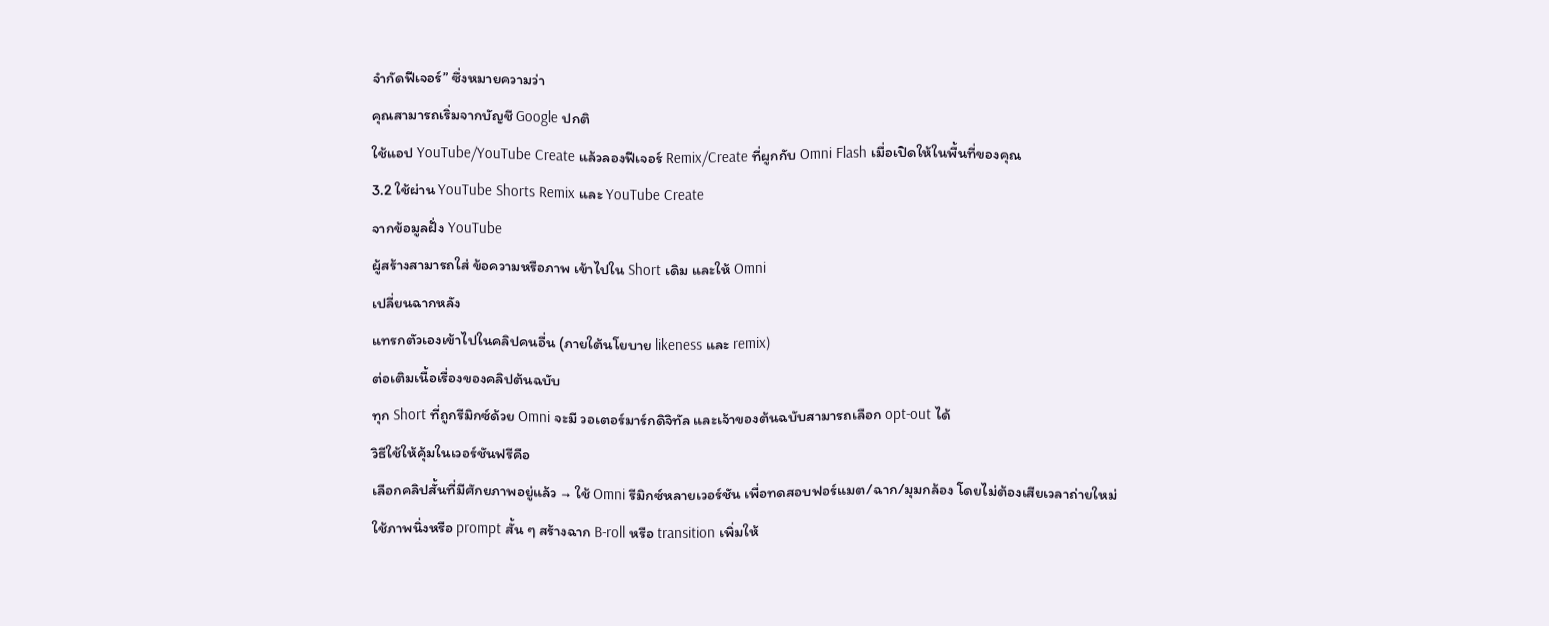จำกัดฟีเจอร์” ซึ่งหมายความว่า
คุณสามารถเริ่มจากบัญชี Google ปกติ
ใช้แอป YouTube/YouTube Create แล้วลองฟีเจอร์ Remix/Create ที่ผูกกับ Omni Flash เมื่อเปิดให้ในพื้นที่ของคุณ
3.2 ใช้ผ่าน YouTube Shorts Remix และ YouTube Create
จากข้อมูลฝั่ง YouTube
ผู้สร้างสามารถใส่ ข้อความหรือภาพ เข้าไปใน Short เดิม และให้ Omni
เปลี่ยนฉากหลัง
แทรกตัวเองเข้าไปในคลิปคนอื่น (ภายใต้นโยบาย likeness และ remix)
ต่อเติมเนื้อเรื่องของคลิปต้นฉบับ
ทุก Short ที่ถูกรีมิกซ์ด้วย Omni จะมี วอเตอร์มาร์กดิจิทัล และเจ้าของต้นฉบับสามารถเลือก opt-out ได้
วิธีใช้ให้คุ้มในเวอร์ชันฟรีคือ
เลือกคลิปสั้นที่มีศักยภาพอยู่แล้ว → ใช้ Omni รีมิกซ์หลายเวอร์ชัน เพื่อทดสอบฟอร์แมต/ฉาก/มุมกล้อง โดยไม่ต้องเสียเวลาถ่ายใหม่
ใช้ภาพนิ่งหรือ prompt สั้น ๆ สร้างฉาก B-roll หรือ transition เพิ่มให้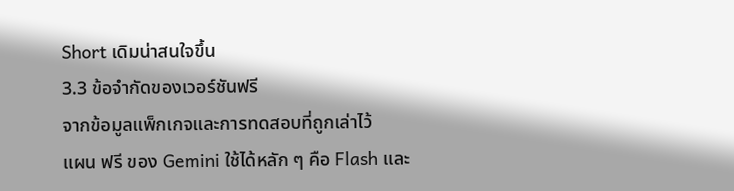Short เดิมน่าสนใจขึ้น
3.3 ข้อจำกัดของเวอร์ชันฟรี
จากข้อมูลแพ็กเกจและการทดสอบที่ถูกเล่าไว้
แผน ฟรี ของ Gemini ใช้ได้หลัก ๆ คือ Flash และ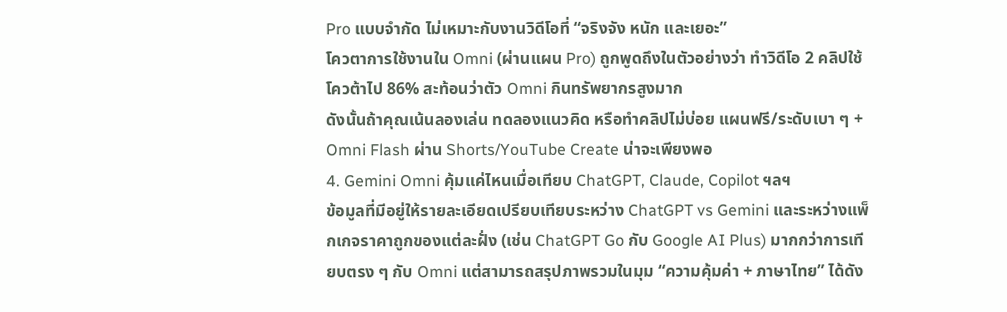Pro แบบจำกัด ไม่เหมาะกับงานวิดีโอที่ “จริงจัง หนัก และเยอะ”
โควตาการใช้งานใน Omni (ผ่านแผน Pro) ถูกพูดถึงในตัวอย่างว่า ทำวิดีโอ 2 คลิปใช้โควต้าไป 86% สะท้อนว่าตัว Omni กินทรัพยากรสูงมาก
ดังนั้นถ้าคุณเน้นลองเล่น ทดลองแนวคิด หรือทำคลิปไม่บ่อย แผนฟรี/ระดับเบา ๆ + Omni Flash ผ่าน Shorts/YouTube Create น่าจะเพียงพอ
4. Gemini Omni คุ้มแค่ไหนเมื่อเทียบ ChatGPT, Claude, Copilot ฯลฯ
ข้อมูลที่มีอยู่ให้รายละเอียดเปรียบเทียบระหว่าง ChatGPT vs Gemini และระหว่างแพ็กเกจราคาถูกของแต่ละฝั่ง (เช่น ChatGPT Go กับ Google AI Plus) มากกว่าการเทียบตรง ๆ กับ Omni แต่สามารถสรุปภาพรวมในมุม “ความคุ้มค่า + ภาษาไทย” ได้ดัง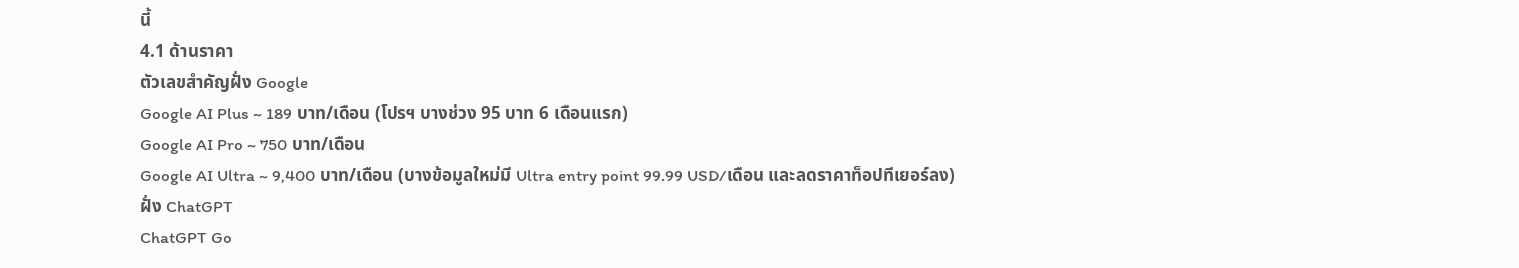นี้
4.1 ด้านราคา
ตัวเลขสำคัญฝั่ง Google
Google AI Plus ~ 189 บาท/เดือน (โปรฯ บางช่วง 95 บาท 6 เดือนแรก)
Google AI Pro ~ 750 บาท/เดือน
Google AI Ultra ~ 9,400 บาท/เดือน (บางข้อมูลใหม่มี Ultra entry point 99.99 USD/เดือน และลดราคาท็อปทีเยอร์ลง)
ฝั่ง ChatGPT
ChatGPT Go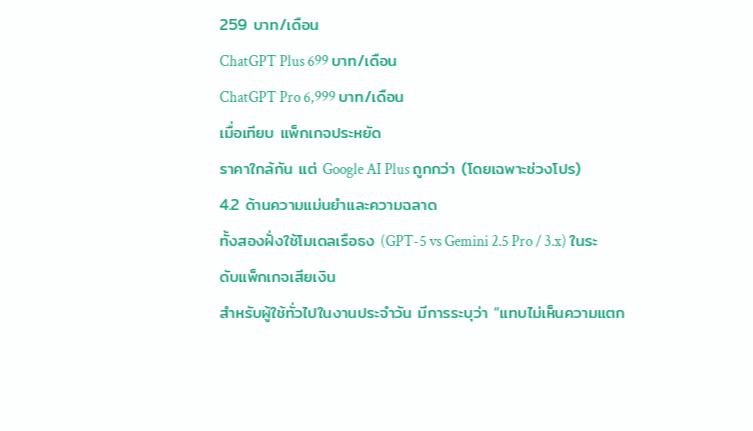259 บาท/เดือน
ChatGPT Plus 699 บาท/เดือน
ChatGPT Pro 6,999 บาท/เดือน
เมื่อเทียบ แพ็กเกจประหยัด
ราคาใกล้กัน แต่ Google AI Plus ถูกกว่า (โดยเฉพาะช่วงโปร)
4.2 ด้านความแม่นยำและความฉลาด
ทั้งสองฝั่งใช้โมเดลเรือธง (GPT-5 vs Gemini 2.5 Pro / 3.x) ในระดับแพ็กเกจเสียเงิน
สำหรับผู้ใช้ทั่วไปในงานประจำวัน มีการระบุว่า “แทบไม่เห็นความแตก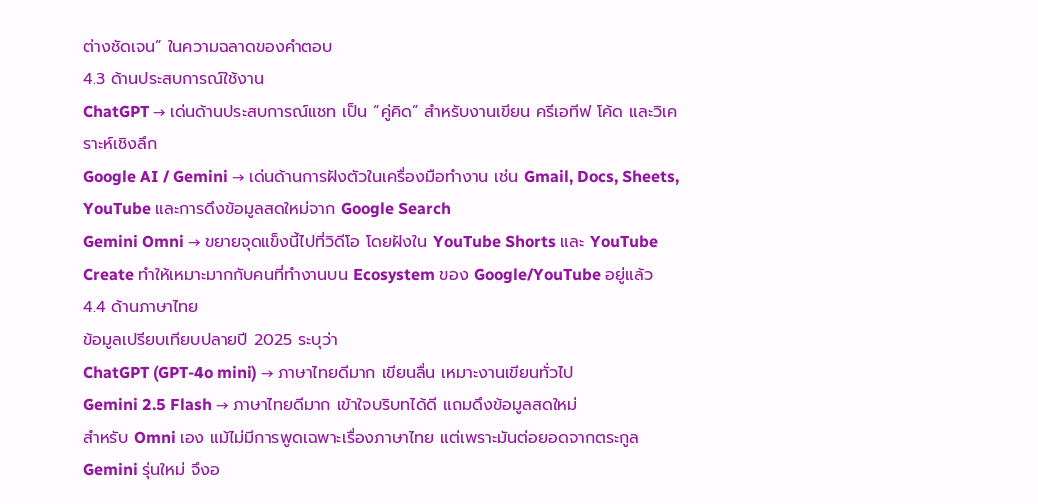ต่างชัดเจน” ในความฉลาดของคำตอบ
4.3 ด้านประสบการณ์ใช้งาน
ChatGPT → เด่นด้านประสบการณ์แชท เป็น “คู่คิด” สำหรับงานเขียน ครีเอทีฟ โค้ด และวิเคราะห์เชิงลึก
Google AI / Gemini → เด่นด้านการฝังตัวในเครื่องมือทำงาน เช่น Gmail, Docs, Sheets, YouTube และการดึงข้อมูลสดใหม่จาก Google Search
Gemini Omni → ขยายจุดแข็งนี้ไปที่วิดีโอ โดยฝังใน YouTube Shorts และ YouTube Create ทำให้เหมาะมากกับคนที่ทำงานบน Ecosystem ของ Google/YouTube อยู่แล้ว
4.4 ด้านภาษาไทย
ข้อมูลเปรียบเทียบปลายปี 2025 ระบุว่า
ChatGPT (GPT-4o mini) → ภาษาไทยดีมาก เขียนลื่น เหมาะงานเขียนทั่วไป
Gemini 2.5 Flash → ภาษาไทยดีมาก เข้าใจบริบทได้ดี แถมดึงข้อมูลสดใหม่
สำหรับ Omni เอง แม้ไม่มีการพูดเฉพาะเรื่องภาษาไทย แต่เพราะมันต่อยอดจากตระกูล Gemini รุ่นใหม่ จึงอ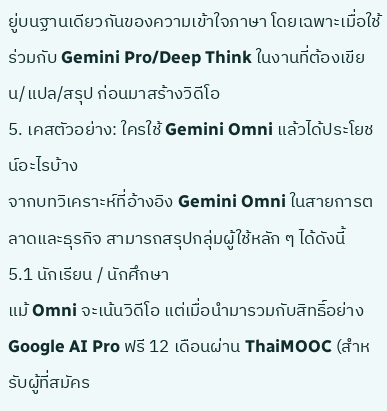ยู่บนฐานเดียวกันของความเข้าใจภาษา โดยเฉพาะเมื่อใช้ร่วมกับ Gemini Pro/Deep Think ในงานที่ต้องเขียน/แปล/สรุป ก่อนมาสร้างวิดีโอ
5. เคสตัวอย่าง: ใครใช้ Gemini Omni แล้วได้ประโยชน์อะไรบ้าง
จากบทวิเคราะห์ที่อ้างอิง Gemini Omni ในสายการตลาดและธุรกิจ สามารถสรุปกลุ่มผู้ใช้หลัก ๆ ได้ดังนี้
5.1 นักเรียน / นักศึกษา
แม้ Omni จะเน้นวิดีโอ แต่เมื่อนำมารวมกับสิทธิ์อย่าง Google AI Pro ฟรี 12 เดือนผ่าน ThaiMOOC (สำหรับผู้ที่สมัคร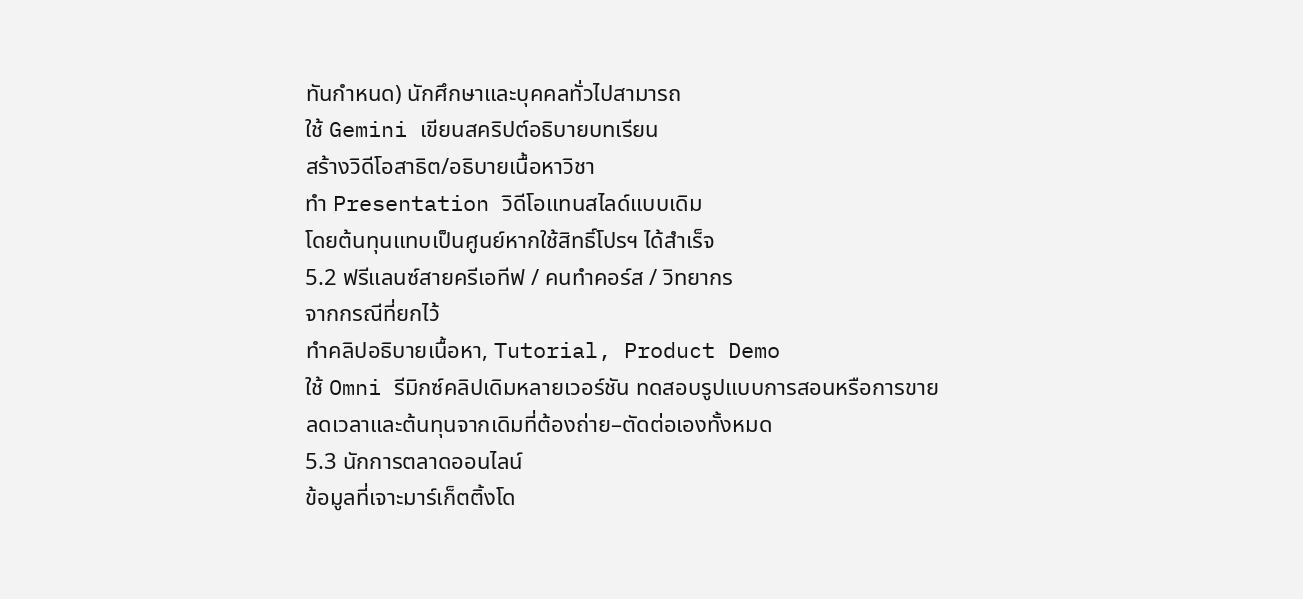ทันกำหนด) นักศึกษาและบุคคลทั่วไปสามารถ
ใช้ Gemini เขียนสคริปต์อธิบายบทเรียน
สร้างวิดีโอสาธิต/อธิบายเนื้อหาวิชา
ทำ Presentation วิดีโอแทนสไลด์แบบเดิม
โดยต้นทุนแทบเป็นศูนย์หากใช้สิทธิ์โปรฯ ได้สำเร็จ
5.2 ฟรีแลนซ์สายครีเอทีฟ / คนทำคอร์ส / วิทยากร
จากกรณีที่ยกไว้
ทำคลิปอธิบายเนื้อหา, Tutorial, Product Demo
ใช้ Omni รีมิกซ์คลิปเดิมหลายเวอร์ชัน ทดสอบรูปแบบการสอนหรือการขาย
ลดเวลาและต้นทุนจากเดิมที่ต้องถ่าย–ตัดต่อเองทั้งหมด
5.3 นักการตลาดออนไลน์
ข้อมูลที่เจาะมาร์เก็ตติ้งโด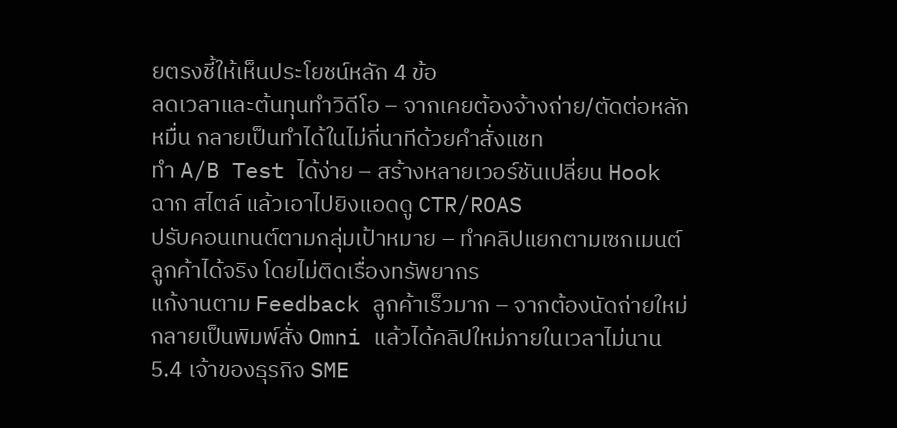ยตรงชี้ให้เห็นประโยชน์หลัก 4 ข้อ
ลดเวลาและต้นทุนทำวิดีโอ – จากเคยต้องจ้างถ่าย/ตัดต่อหลักหมื่น กลายเป็นทำได้ในไม่กี่นาทีด้วยคำสั่งแชท
ทำ A/B Test ได้ง่าย – สร้างหลายเวอร์ชันเปลี่ยน Hook ฉาก สไตล์ แล้วเอาไปยิงแอดดู CTR/ROAS
ปรับคอนเทนต์ตามกลุ่มเป้าหมาย – ทำคลิปแยกตามเซกเมนต์ลูกค้าได้จริง โดยไม่ติดเรื่องทรัพยากร
แก้งานตาม Feedback ลูกค้าเร็วมาก – จากต้องนัดถ่ายใหม่ กลายเป็นพิมพ์สั่ง Omni แล้วได้คลิปใหม่ภายในเวลาไม่นาน
5.4 เจ้าของธุรกิจ SME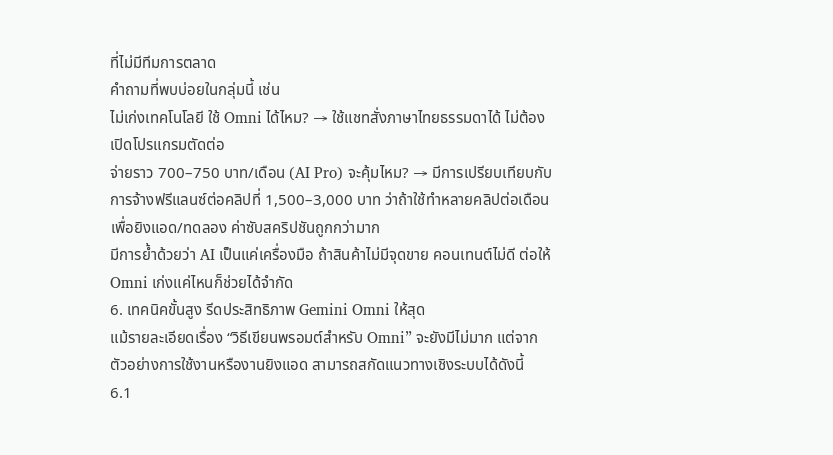ที่ไม่มีทีมการตลาด
คำถามที่พบบ่อยในกลุ่มนี้ เช่น
ไม่เก่งเทคโนโลยี ใช้ Omni ได้ไหม? → ใช้แชทสั่งภาษาไทยธรรมดาได้ ไม่ต้องเปิดโปรแกรมตัดต่อ
จ่ายราว 700–750 บาท/เดือน (AI Pro) จะคุ้มไหม? → มีการเปรียบเทียบกับการจ้างฟรีแลนซ์ต่อคลิปที่ 1,500–3,000 บาท ว่าถ้าใช้ทำหลายคลิปต่อเดือนเพื่อยิงแอด/ทดลอง ค่าซับสคริปชันถูกกว่ามาก
มีการย้ำด้วยว่า AI เป็นแค่เครื่องมือ ถ้าสินค้าไม่มีจุดขาย คอนเทนต์ไม่ดี ต่อให้ Omni เก่งแค่ไหนก็ช่วยได้จำกัด
6. เทคนิคขั้นสูง รีดประสิทธิภาพ Gemini Omni ให้สุด
แม้รายละเอียดเรื่อง “วิธีเขียนพรอมต์สำหรับ Omni” จะยังมีไม่มาก แต่จากตัวอย่างการใช้งานหรืองานยิงแอด สามารถสกัดแนวทางเชิงระบบได้ดังนี้
6.1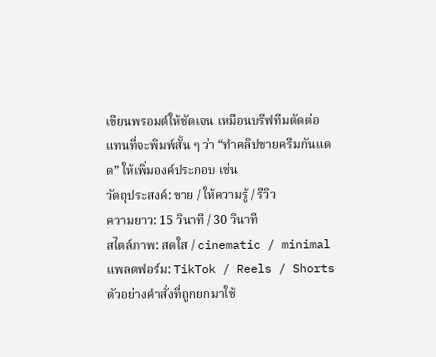เขียนพรอมต์ให้ชัดเจน เหมือนบรีฟทีมตัดต่อ
แทนที่จะพิมพ์สั้น ๆ ว่า “ทำคลิปขายครีมกันแดด” ให้เพิ่มองค์ประกอบ เช่น
วัตถุประสงค์: ขาย / ให้ความรู้ / รีวิว
ความยาว: 15 วินาที / 30 วินาที
สไตล์ภาพ: สดใส / cinematic / minimal
แพลตฟอร์ม: TikTok / Reels / Shorts
ตัวอย่างคำสั่งที่ถูกยกมาใช้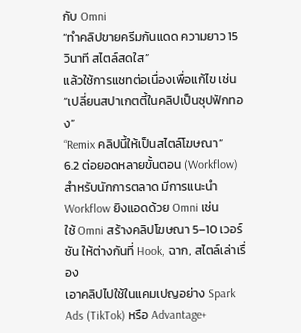กับ Omni
“ทำคลิปขายครีมกันแดด ความยาว 15 วินาที สไตล์สดใส”
แล้วใช้การแชทต่อเนื่องเพื่อแก้ไข เช่น
“เปลี่ยนสปาเกตตี้ในคลิปเป็นซุปฟักทอง”
“Remix คลิปนี้ให้เป็นสไตล์โฆษณา”
6.2 ต่อยอดหลายขั้นตอน (Workflow)
สำหรับนักการตลาด มีการแนะนำ Workflow ยิงแอดด้วย Omni เช่น
ใช้ Omni สร้างคลิปโฆษณา 5–10 เวอร์ชัน ให้ต่างกันที่ Hook, ฉาก, สไตล์เล่าเรื่อง
เอาคลิปไปใช้ในแคมเปญอย่าง Spark Ads (TikTok) หรือ Advantage+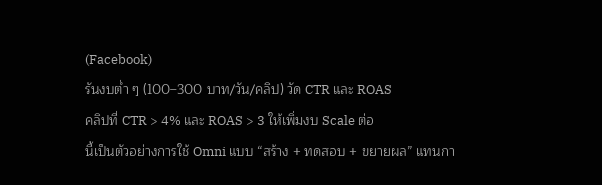(Facebook)
รันงบต่ำ ๆ (100–300 บาท/วัน/คลิป) วัด CTR และ ROAS
คลิปที่ CTR > 4% และ ROAS > 3 ให้เพิ่มงบ Scale ต่อ
นี้เป็นตัวอย่างการใช้ Omni แบบ “สร้าง + ทดสอบ + ขยายผล” แทนกา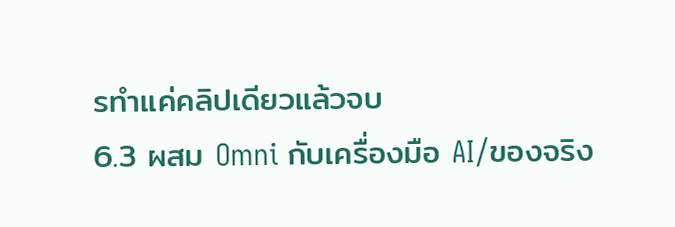รทำแค่คลิปเดียวแล้วจบ
6.3 ผสม Omni กับเครื่องมือ AI/ของจริง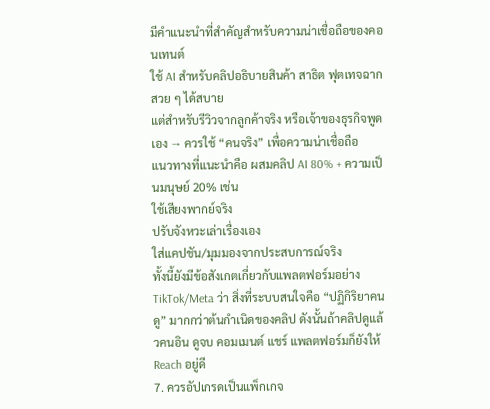มีคำแนะนำที่สำคัญสำหรับความน่าเชื่อถือของคอนเทนต์
ใช้ AI สำหรับคลิปอธิบายสินค้า สาธิต ฟุตเทจฉากสวย ๆ ได้สบาย
แต่สำหรับรีวิวจากลูกค้าจริง หรือเจ้าของธุรกิจพูดเอง → ควรใช้ “คนจริง” เพื่อความน่าเชื่อถือ
แนวทางที่แนะนำคือ ผสมคลิป AI 80% + ความเป็นมนุษย์ 20% เช่น
ใช้เสียงพากย์จริง
ปรับจังหวะเล่าเรื่องเอง
ใส่แคปชัน/มุมมองจากประสบการณ์จริง
ทั้งนี้ยังมีข้อสังเกตเกี่ยวกับแพลตฟอร์มอย่าง TikTok/Meta ว่า สิ่งที่ระบบสนใจคือ “ปฏิกิริยาคนดู” มากกว่าต้นกำเนิดของคลิป ดังนั้นถ้าคลิปดูแล้วคนอิน ดูจบ คอมเมนต์ แชร์ แพลตฟอร์มก็ยังให้ Reach อยู่ดี
7. ควรอัปเกรดเป็นแพ็กเกจ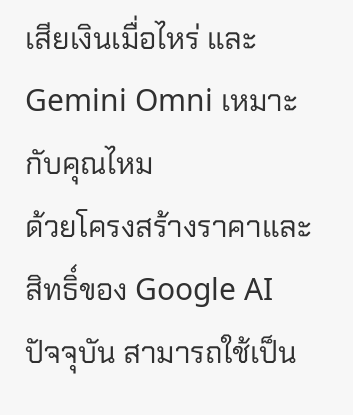เสียเงินเมื่อไหร่ และ Gemini Omni เหมาะกับคุณไหม
ด้วยโครงสร้างราคาและสิทธิ์ของ Google AI ปัจจุบัน สามารถใช้เป็น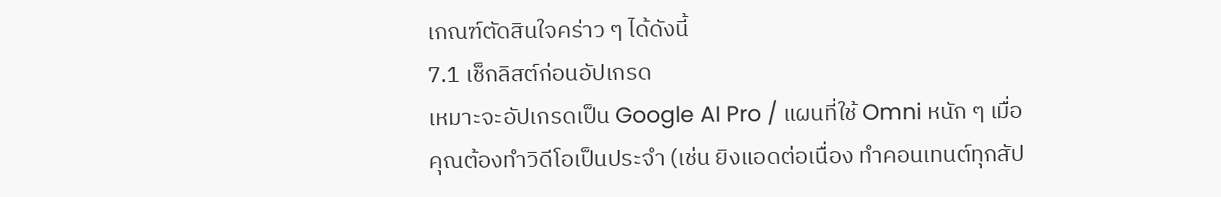เกณฑ์ตัดสินใจคร่าว ๆ ได้ดังนี้
7.1 เช็กลิสต์ก่อนอัปเกรด
เหมาะจะอัปเกรดเป็น Google AI Pro / แผนที่ใช้ Omni หนัก ๆ เมื่อ
คุณต้องทำวิดีโอเป็นประจำ (เช่น ยิงแอดต่อเนื่อง ทำคอนเทนต์ทุกสัป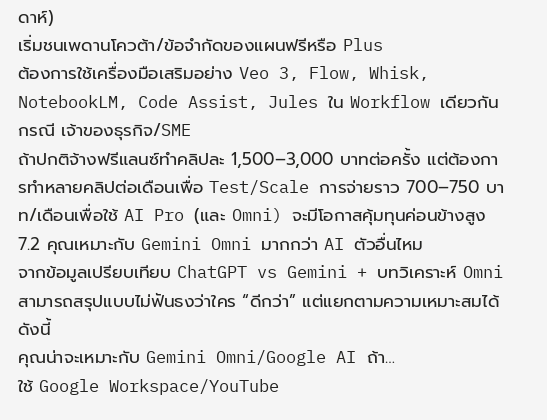ดาห์)
เริ่มชนเพดานโควต้า/ข้อจำกัดของแผนฟรีหรือ Plus
ต้องการใช้เครื่องมือเสริมอย่าง Veo 3, Flow, Whisk, NotebookLM, Code Assist, Jules ใน Workflow เดียวกัน
กรณี เจ้าของธุรกิจ/SME
ถ้าปกติจ้างฟรีแลนซ์ทำคลิปละ 1,500–3,000 บาทต่อครั้ง แต่ต้องการทำหลายคลิปต่อเดือนเพื่อ Test/Scale การจ่ายราว 700–750 บาท/เดือนเพื่อใช้ AI Pro (และ Omni) จะมีโอกาสคุ้มทุนค่อนข้างสูง
7.2 คุณเหมาะกับ Gemini Omni มากกว่า AI ตัวอื่นไหม
จากข้อมูลเปรียบเทียบ ChatGPT vs Gemini + บทวิเคราะห์ Omni สามารถสรุปแบบไม่ฟันธงว่าใคร “ดีกว่า” แต่แยกตามความเหมาะสมได้ดังนี้
คุณน่าจะเหมาะกับ Gemini Omni/Google AI ถ้า…
ใช้ Google Workspace/YouTube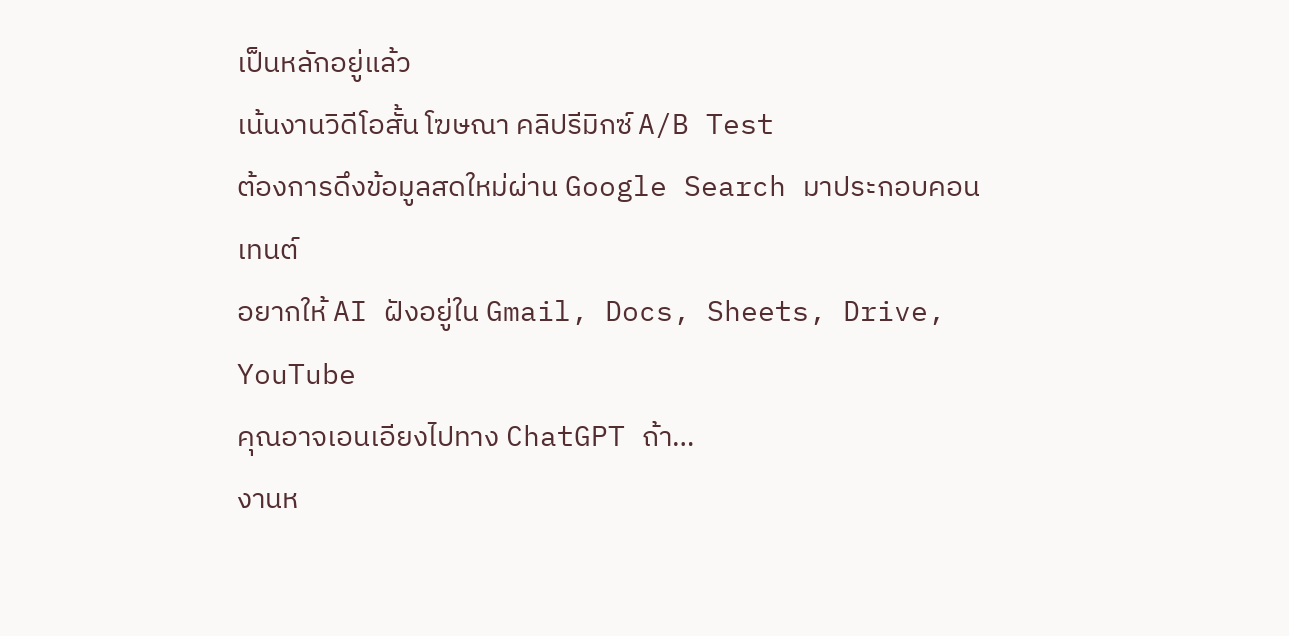เป็นหลักอยู่แล้ว
เน้นงานวิดีโอสั้น โฆษณา คลิปรีมิกซ์ A/B Test
ต้องการดึงข้อมูลสดใหม่ผ่าน Google Search มาประกอบคอนเทนต์
อยากให้ AI ฝังอยู่ใน Gmail, Docs, Sheets, Drive, YouTube
คุณอาจเอนเอียงไปทาง ChatGPT ถ้า…
งานห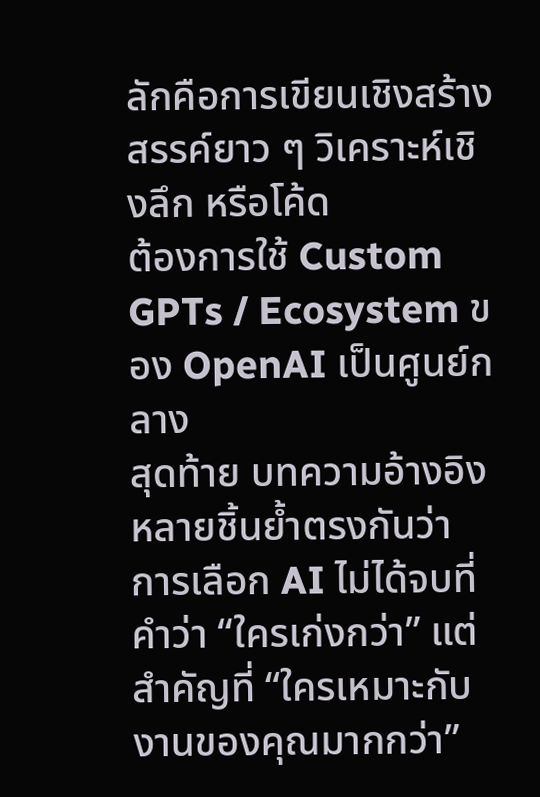ลักคือการเขียนเชิงสร้างสรรค์ยาว ๆ วิเคราะห์เชิงลึก หรือโค้ด
ต้องการใช้ Custom GPTs / Ecosystem ของ OpenAI เป็นศูนย์กลาง
สุดท้าย บทความอ้างอิงหลายชิ้นย้ำตรงกันว่า การเลือก AI ไม่ได้จบที่คำว่า “ใครเก่งกว่า” แต่สำคัญที่ “ใครเหมาะกับงานของคุณมากกว่า”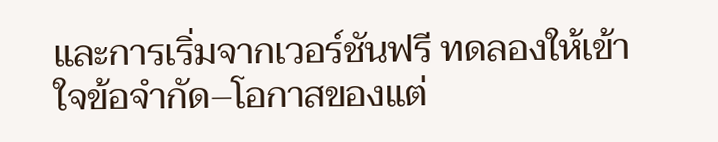และการเริ่มจากเวอร์ชันฟรี ทดลองให้เข้าใจข้อจำกัด–โอกาสของแต่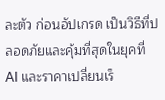ละตัว ก่อนอัปเกรด เป็นวิธีที่ปลอดภัยและคุ้มที่สุดในยุคที่ AI และราคาเปลี่ยนเร็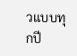วแบบทุกปี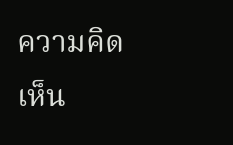ความคิดเห็น